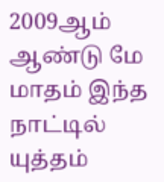2009ஆம் ஆண்டு மே மாதம் இந்த நாட்டில் யுத்தம்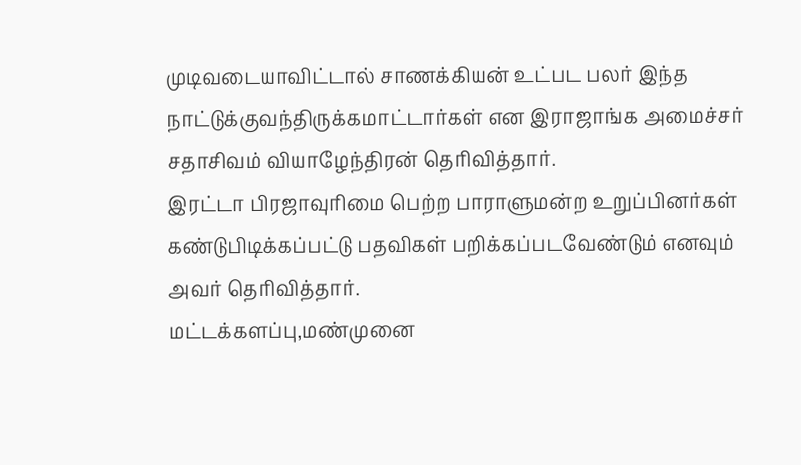முடிவடையாவிட்டால் சாணக்கியன் உட்பட பலர் இந்த நாட்டுக்குவந்திருக்கமாட்டார்கள் என இராஜாங்க அமைச்சர் சதாசிவம் வியாழேந்திரன் தெரிவித்தார்.
இரட்டா பிரஜாவுரிமை பெற்ற பாராளுமன்ற உறுப்பினர்கள் கண்டுபிடிக்கப்பட்டு பதவிகள் பறிக்கப்படவேண்டும் எனவும் அவர் தெரிவித்தார்.
மட்டக்களப்பு,மண்முனை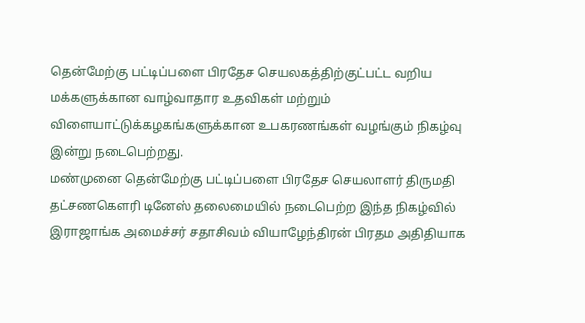தென்மேற்கு பட்டிப்பளை பிரதேச செயலகத்திற்குட்பட்ட வறிய மக்களுக்கான வாழ்வாதார உதவிகள் மற்றும் விளையாட்டுக்கழகங்களுக்கான உபகரணங்கள் வழங்கும் நிகழ்வு இன்று நடைபெற்றது.
மண்முனை தென்மேற்கு பட்டிப்பளை பிரதேச செயலாளர் திருமதி தட்சணகௌரி டினேஸ் தலைமையில் நடைபெற்ற இந்த நிகழ்வில் இராஜாங்க அமைச்சர் சதாசிவம் வியாழேந்திரன் பிரதம அதிதியாக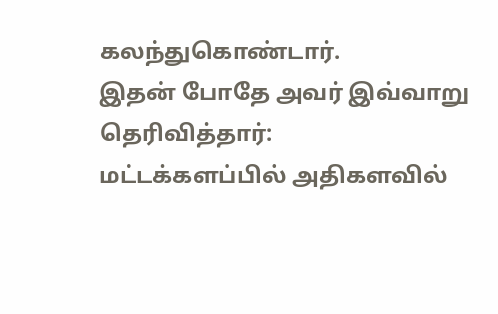கலந்துகொண்டார்.
இதன் போதே அவர் இவ்வாறு தெரிவித்தார்:
மட்டக்களப்பில் அதிகளவில்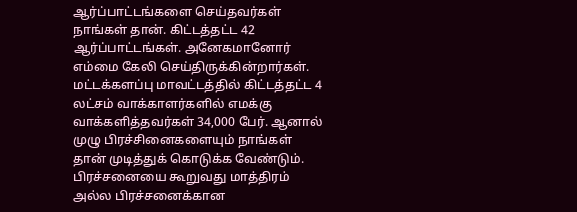ஆர்ப்பாட்டங்களை செய்தவர்கள் நாங்கள் தான். கிட்டத்தட்ட 42 ஆர்ப்பாட்டங்கள். அனேகமானோர் எம்மை கேலி செய்திருக்கின்றார்கள்.
மட்டக்களப்பு மாவட்டத்தில் கிட்டத்தட்ட 4 லட்சம் வாக்காளர்களில் எமக்கு வாக்களித்தவர்கள் 34,000 பேர். ஆனால் முழு பிரச்சினைகளையும் நாங்கள் தான் முடித்துக் கொடுக்க வேண்டும்.
பிரச்சனையை கூறுவது மாத்திரம் அல்ல பிரச்சனைக்கான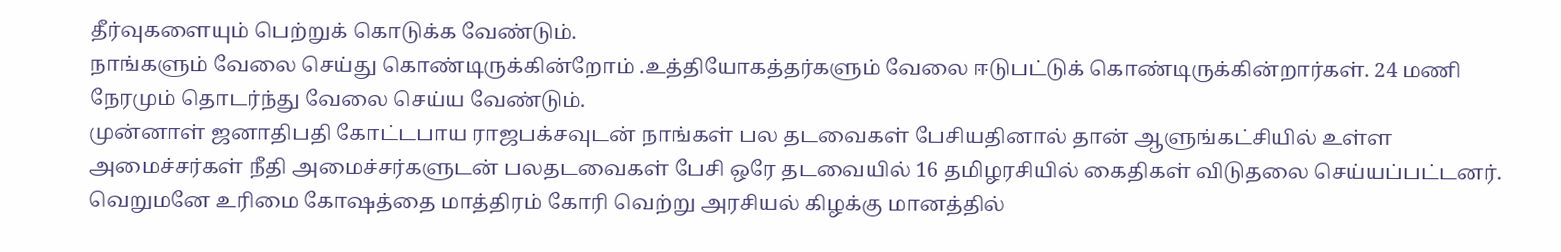தீர்வுகளையும் பெற்றுக் கொடுக்க வேண்டும்.
நாங்களும் வேலை செய்து கொண்டிருக்கின்றோம் .உத்தியோகத்தர்களும் வேலை ஈடுபட்டுக் கொண்டிருக்கின்றார்கள். 24 மணி நேரமும் தொடர்ந்து வேலை செய்ய வேண்டும்.
முன்னாள் ஜனாதிபதி கோட்டபாய ராஜபக்சவுடன் நாங்கள் பல தடவைகள் பேசியதினால் தான் ஆளுங்கட்சியில் உள்ள அமைச்சர்கள் நீதி அமைச்சர்களுடன் பலதடவைகள் பேசி ஒரே தடவையில் 16 தமிழரசியில் கைதிகள் விடுதலை செய்யப்பட்டனர்.
வெறுமனே உரிமை கோஷத்தை மாத்திரம் கோரி வெற்று அரசியல் கிழக்கு மானத்தில்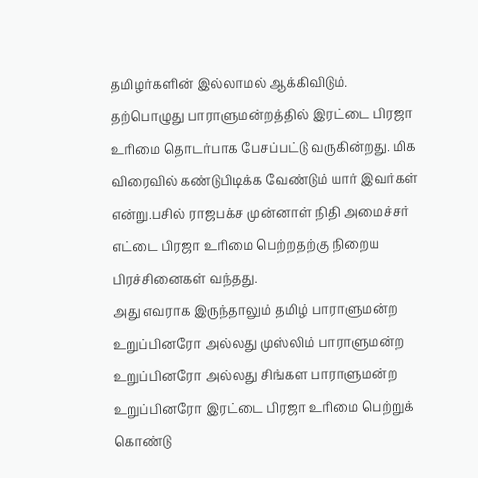தமிழர்களின் இல்லாமல் ஆக்கிவிடும்.
தற்பொழுது பாராளுமன்றத்தில் இரட்டை பிரஜா உரிமை தொடர்பாக பேசப்பட்டு வருகின்றது. மிக விரைவில் கண்டுபிடிக்க வேண்டும் யார் இவர்கள் என்று.பசில் ராஜபக்ச முன்னாள் நிதி அமைச்சர் எட்டை பிரஜா உரிமை பெற்றதற்கு நிறைய பிரச்சினைகள் வந்தது.
அது எவராக இருந்தாலும் தமிழ் பாராளுமன்ற உறுப்பினரோ அல்லது முஸ்லிம் பாராளுமன்ற உறுப்பினரோ அல்லது சிங்கள பாராளுமன்ற உறுப்பினரோ இரட்டை பிரஜா உரிமை பெற்றுக் கொண்டு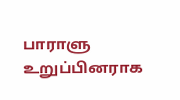பாராளு உறுப்பினராக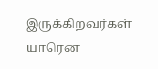இருக்கிறவர்கள் யாரென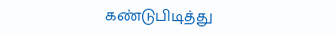கண்டுபிடித்து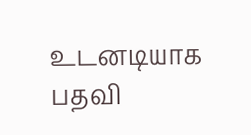உடனடியாக பதவி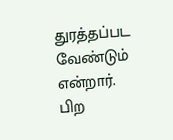துரத்தப்பட வேண்டும் என்றார்.
பிற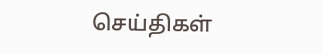செய்திகள்